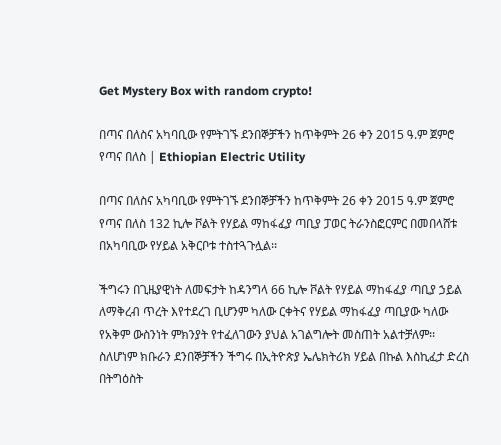Get Mystery Box with random crypto!

በጣና በለስና አካባቢው የምትገኙ ደንበኞቻችን ከጥቅምት 26 ቀን 2015 ዓ.ም ጀምሮ የጣና በለስ | Ethiopian Electric Utility

በጣና በለስና አካባቢው የምትገኙ ደንበኞቻችን ከጥቅምት 26 ቀን 2015 ዓ.ም ጀምሮ የጣና በለስ 132 ኪሎ ቮልት የሃይል ማከፋፈያ ጣቢያ ፓወር ትራንስፎርምር በመበላሸቱ በአካባቢው የሃይል አቅርቦቱ ተስተጓጉሏል፡፡

ችግሩን በጊዜያዊነት ለመፍታት ከዳንግላ 66 ኪሎ ቮልት የሃይል ማከፋፈያ ጣቢያ ኃይል ለማቅረብ ጥረት እየተደረገ ቢሆንም ካለው ርቀትና የሃይል ማከፋፈያ ጣቢያው ካለው የአቅም ውስንነት ምክንያት የተፈለገውን ያህል አገልግሎት መስጠት አልተቻለም፡፡ ስለሆነም ክቡራን ደንበኞቻችን ችግሩ በኢትዮጵያ ኤሌክትሪክ ሃይል በኩል እስኪፈታ ድረስ በትግዕስት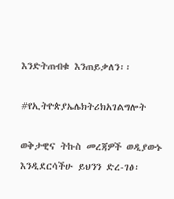እንድትጠብቁ እንጠይቃለን፡፡

#የኢትዮጵያኤሌክትሪክአገልግሎት

ወቅታዊና ትኩስ መረጃዎች ወዲያውኑ እንዲደርሳችሁ ይህንን ድረ-ገፅ፡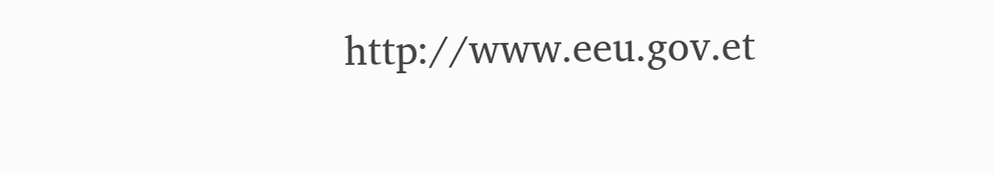http://www.eeu.gov.et